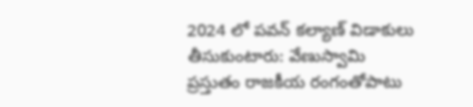2024 లో పవన్ కల్యాణ్ విడాకులు తీసుకుంటారు: వేణుస్వామి
ప్రస్తుతం రాజకీయ రంగంతోపాటు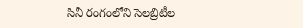సినీ రంగంలోని సెలబ్రిటీల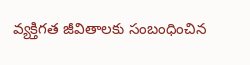వ్యక్తిగత జీవితాలకు సంబంధించిన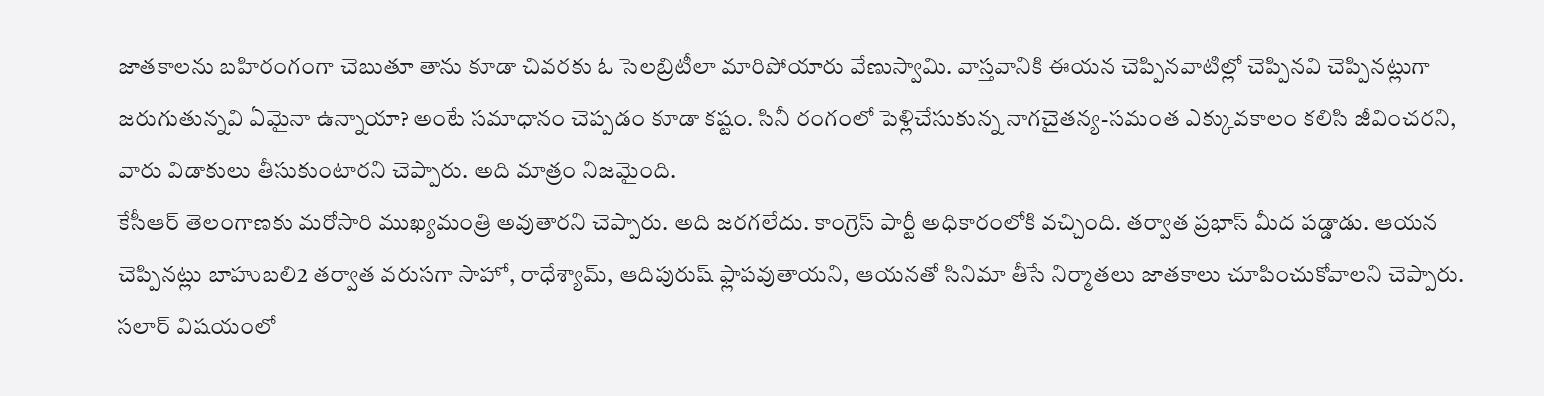జాతకాలను బహిరంగంగా చెబుతూ తాను కూడా చివరకు ఓ సెలబ్రిటీలా మారిపోయారు వేణుస్వామి. వాస్తవానికి ఈయన చెప్పినవాటిల్లో చెప్పినవి చెప్పినట్లుగా జరుగుతున్నవి ఏమైనా ఉన్నాయా? అంటే సమాధానం చెప్పడం కూడా కష్టం. సినీ రంగంలో పెళ్లిచేసుకున్న నాగచైతన్య-సమంత ఎక్కువకాలం కలిసి జీవించరని, వారు విడాకులు తీసుకుంటారని చెప్పారు. అది మాత్రం నిజమైంది.
కేసీఆర్ తెలంగాణకు మరోసారి ముఖ్యమంత్రి అవుతారని చెప్పారు. అది జరగలేదు. కాంగ్రెస్ పార్టీ అధికారంలోకి వచ్చింది. తర్వాత ప్రభాస్ మీద పడ్డాడు. ఆయన చెప్పినట్లు బాహుబలి2 తర్వాత వరుసగా సాహో, రాధేశ్యామ్, ఆదిపురుష్ ఫ్లాపవుతాయని, ఆయనతో సినిమా తీసే నిర్మాతలు జాతకాలు చూపించుకోవాలని చెప్పారు. సలార్ విషయంలో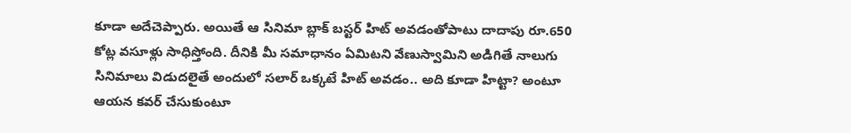కూడా అదేచెప్పారు. అయితే ఆ సినిమా బ్లాక్ బస్టర్ హిట్ అవడంతోపాటు దాదాపు రూ.650 కోట్ల వసూళ్లు సాధిస్తోంది. దీనికి మీ సమాధానం ఏమిటని వేణుస్వామిని అడిగితే నాలుగు సినిమాలు విడుదలైతే అందులో సలార్ ఒక్కటే హిట్ అవడం.. అది కూడా హిట్టా? అంటూ ఆయన కవర్ చేసుకుంటూ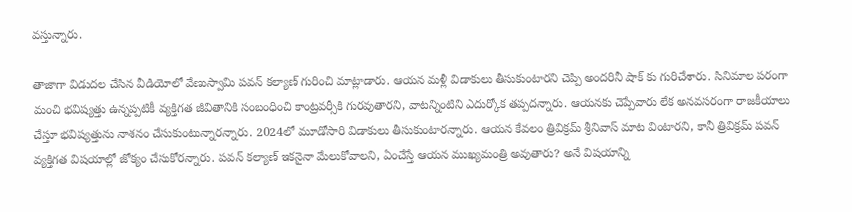వస్తున్నారు.

తాజాగా విడుదల చేసిన వీడియోలో వేణుస్వామి పవన్ కల్యాణ్ గురించి మాట్లాడారు. ఆయన మళ్లీ విడాకులు తీసుకుంటారని చెప్పి అందరినీ షాక్ కు గురిచేశారు. సినిమాల పరంగా మంచి భవిష్యత్తు ఉన్నప్పటికీ వ్యక్తిగత జీవితానికి సంబంధించి కాంట్రవర్సీకి గురవుతారని, వాటన్నింటిని ఎదుర్కోక తప్పదన్నారు. ఆయనకు చెప్పేవారు లేక అనవసరంగా రాజకీయాలు చేస్తూ భవిష్యత్తును నాశనం చేసుకుంటున్నారన్నారు. 2024లో మూడోసారి విడాకులు తీసుకుంటారన్నారు. ఆయన కేవలం త్రివిక్రమ్ శ్రీనివాస్ మాట వింటారని, కానీ త్రివిక్రమ్ పవన్ వ్యక్తిగత విషయాల్లో జోక్యం చేసుకోరన్నారు. పవన్ కల్యాణ్ ఇకనైనా మేలుకోవాలని, ఏంచేస్తే ఆయన ముఖ్యమంత్రి అవుతారు? అనే విషయాన్ని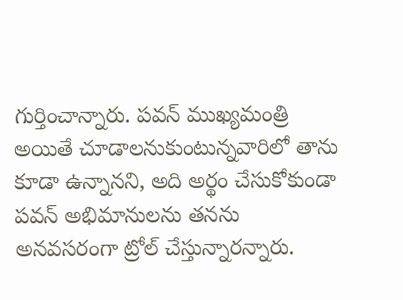గుర్తించాన్నారు. పవన్ ముఖ్యమంత్రి అయితే చూడాలనుకుంటున్నవారిలో తాను కూడా ఉన్నానని, అది అర్థం చేసుకోకుండా పవన్ అభిమానులను తనను అనవసరంగా ట్రోల్ చేస్తున్నారన్నారు.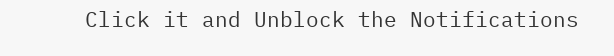Click it and Unblock the Notifications